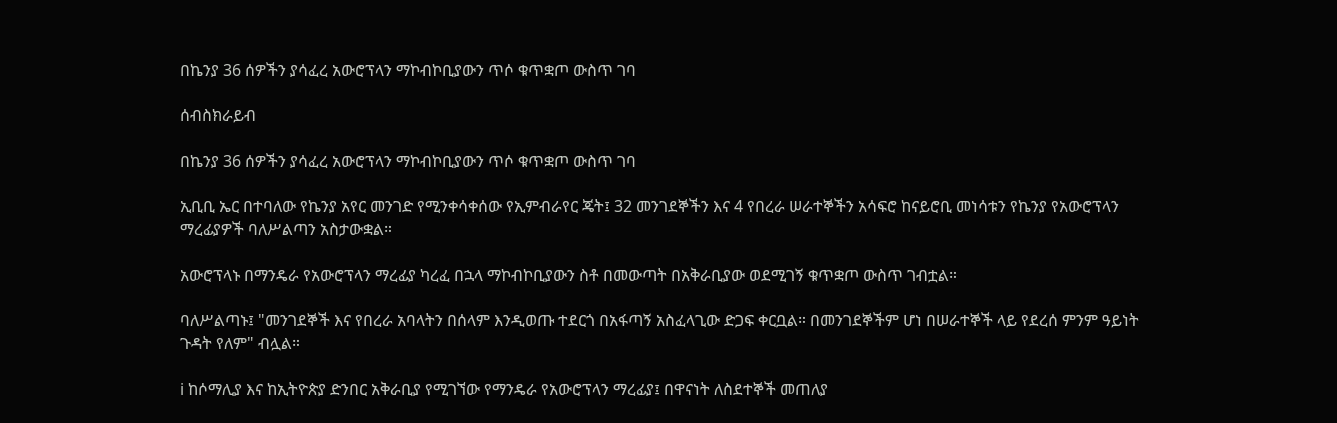በኬንያ 36 ሰዎችን ያሳፈረ አውሮፕላን ማኮብኮቢያውን ጥሶ ቁጥቋጦ ውስጥ ገባ

ሰብስክራይብ

በኬንያ 36 ሰዎችን ያሳፈረ አውሮፕላን ማኮብኮቢያውን ጥሶ ቁጥቋጦ ውስጥ ገባ

ኢቢቢ ኤር በተባለው የኬንያ አየር መንገድ የሚንቀሳቀሰው የኢምብራየር ጄት፤ 32 መንገደኞችን እና 4 የበረራ ሠራተኞችን አሳፍሮ ከናይሮቢ መነሳቱን የኬንያ የአውሮፕላን ማረፊያዎች ባለሥልጣን አስታውቋል።

አውሮፕላኑ በማንዴራ የአውሮፕላን ማረፊያ ካረፈ በኋላ ማኮብኮቢያውን ስቶ በመውጣት በአቅራቢያው ወደሚገኝ ቁጥቋጦ ውስጥ ገብቷል።

ባለሥልጣኑ፤ "መንገደኞች እና የበረራ አባላትን በሰላም እንዲወጡ ተደርጎ በአፋጣኝ አስፈላጊው ድጋፍ ቀርቧል። በመንገደኞችም ሆነ በሠራተኞች ላይ የደረሰ ምንም ዓይነት ጉዳት የለም" ብሏል።

ℹ ከሶማሊያ እና ከኢትዮጵያ ድንበር አቅራቢያ የሚገኘው የማንዴራ የአውሮፕላን ማረፊያ፤ በዋናነት ለስደተኞች መጠለያ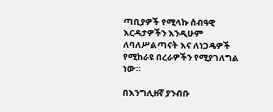ጣቢያዎች የሚላኩ ሰብዓዊ እርዳታዎችን እንዲሁም ለባለሥልጣናት እና ለነጋዴዎች የሚከራዩ በረራዎችን የሚያገለግል ነው።

በእንግሊዘኛ ያንብቡ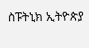ስፑትኒክ ኢትዮጵያ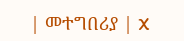| መተግበሪያ | X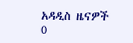አዳዲስ ዜናዎች
0